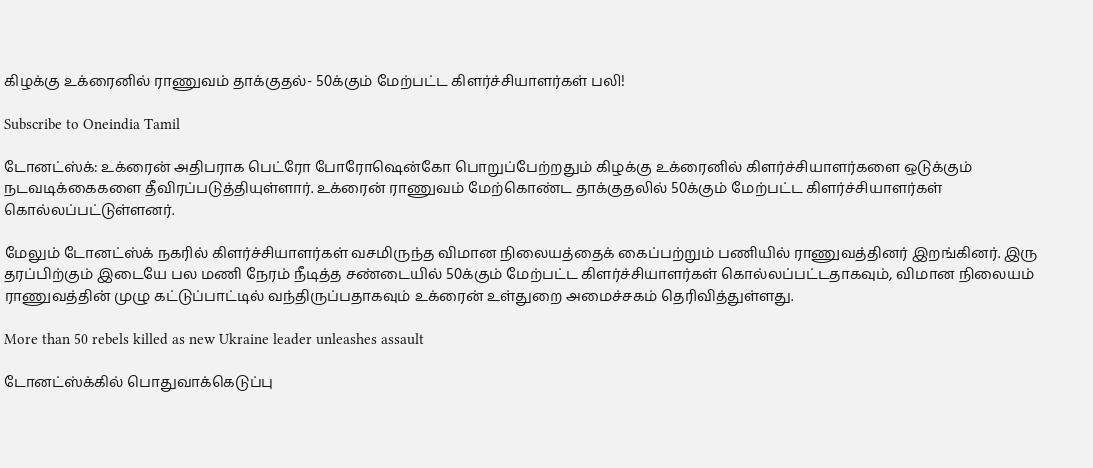கிழக்கு உக்ரைனில் ராணுவம் தாக்குதல்- 50க்கும் மேற்பட்ட கிளர்ச்சியாளர்கள் பலி!

Subscribe to Oneindia Tamil

டோனட்ஸ்க்: உக்ரைன் அதிபராக பெட்ரோ போரோஷென்கோ பொறுப்பேற்றதும் கிழக்கு உக்ரைனில் கிளர்ச்சியாளர்களை ஒடுக்கும் நடவடிக்கைகளை தீவிரப்படுத்தியுள்ளார். உக்ரைன் ராணுவம் மேற்கொண்ட தாக்குதலில் 50க்கும் மேற்பட்ட கிளர்ச்சியாளர்கள் கொல்லப்பட்டுள்ளனர்.

மேலும் டோனட்ஸ்க் நகரில் கிளர்ச்சியாளர்கள் வசமிருந்த விமான நிலையத்தைக் கைப்பற்றும் பணியில் ராணுவத்தினர் இறங்கினர். இரு தரப்பிற்கும் இடையே பல மணி நேரம் நீடித்த சண்டையில் 50க்கும் மேற்பட்ட கிளர்ச்சியாளர்கள் கொல்லப்பட்டதாகவும், விமான நிலையம் ராணுவத்தின் முழு கட்டுப்பாட்டில் வந்திருப்பதாகவும் உக்ரைன் உள்துறை அமைச்சகம் தெரிவித்துள்ளது.

More than 50 rebels killed as new Ukraine leader unleashes assault

டோனட்ஸ்க்கில் பொதுவாக்கெடுப்பு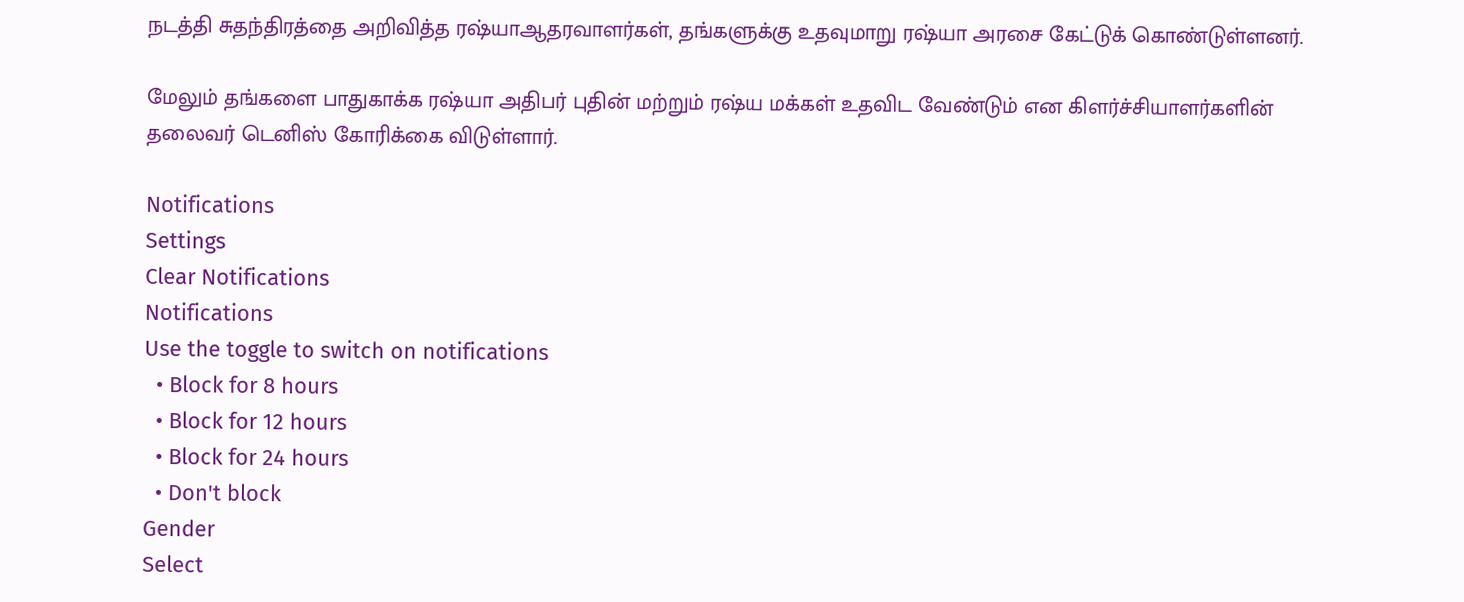நடத்தி சுதந்திரத்தை அறிவித்த ரஷ்யாஆதரவாளர்கள், தங்களுக்கு உதவுமாறு ரஷ்யா அரசை கேட்டுக் கொண்டுள்ளனர்.

மேலும் தங்களை பாதுகாக்க ரஷ்யா அதிபர் புதின் மற்றும் ரஷ்ய மக்கள் உதவிட வேண்டும் என கிளர்ச்சியாளர்களின் தலைவர் டெனிஸ் கோரிக்கை விடுள்ளார்.

Notifications
Settings
Clear Notifications
Notifications
Use the toggle to switch on notifications
  • Block for 8 hours
  • Block for 12 hours
  • Block for 24 hours
  • Don't block
Gender
Select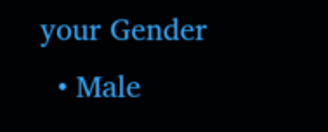your Gender
  • Male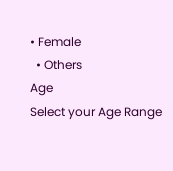• Female
  • Others
Age
Select your Age Range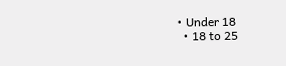• Under 18
  • 18 to 25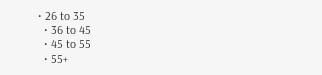• 26 to 35
  • 36 to 45
  • 45 to 55
  • 55+